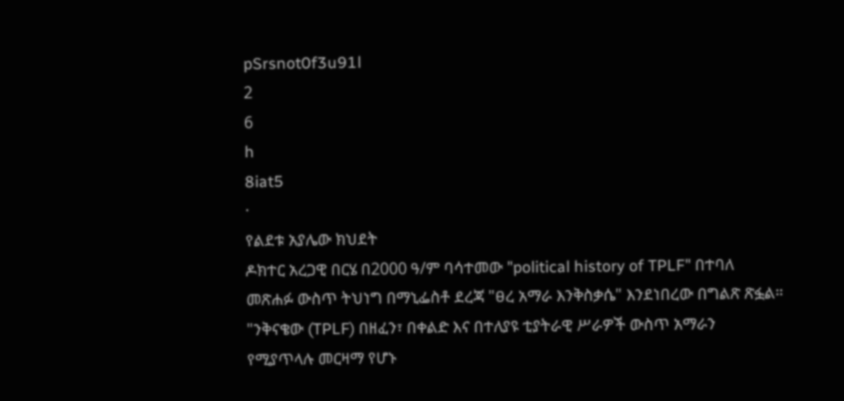pSrsnot0f3u91l
2
6
h
8iat5
·
የልደቱ አያሌው ክህደት
ዶክተር አረጋዊ በርሄ በ2000 ዓ/ም ባሳተመው "political history of TPLF" በተባለ መጽሐፉ ውስጥ ትህነግ በማኒፌስቶ ደረጃ "ፀረ አማራ እንቅስቃሴ" እንደነበረው በግልጽ ጽፏል። "ንቅናቄው (TPLF) በዘፈን፣ በቀልድ እና በተለያዩ ቲያትራዊ ሥራዎች ውስጥ አማራን የሚያጥላሉ መርዛማ የሆኑ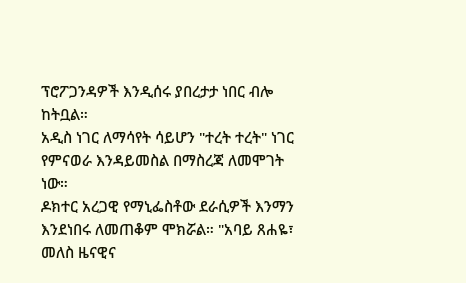ፕሮፖጋንዳዎች እንዲሰሩ ያበረታታ ነበር ብሎ ከትቧል።
አዲስ ነገር ለማሳየት ሳይሆን "ተረት ተረት" ነገር የምናወራ እንዳይመስል በማስረጃ ለመሞገት ነው።
ዶክተር አረጋዊ የማኒፌስቶው ደራሲዎች እንማን እንደነበሩ ለመጠቆም ሞክሯል። "አባይ ጸሐዬ፣ መለስ ዜናዊና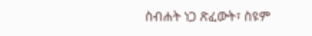ስብሐት ነጋ ጽፈውት፣ ስዩም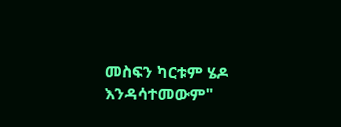መስፍን ካርቱም ሄዶ እንዳሳተመውም"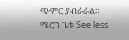ጭምር ያብራራል።
ሜሮን ጌቱ See less